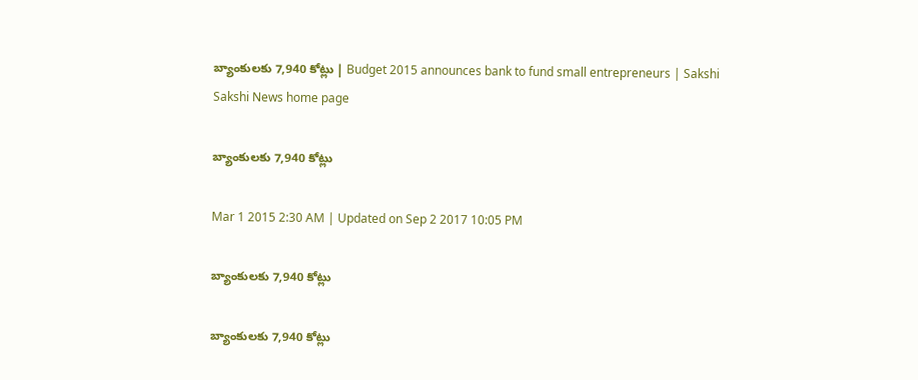బ్యాంకులకు 7,940 కోట్లు | Budget 2015 announces bank to fund small entrepreneurs | Sakshi
Sakshi News home page

బ్యాంకులకు 7,940 కోట్లు

Mar 1 2015 2:30 AM | Updated on Sep 2 2017 10:05 PM

బ్యాంకులకు 7,940 కోట్లు

బ్యాంకులకు 7,940 కోట్లు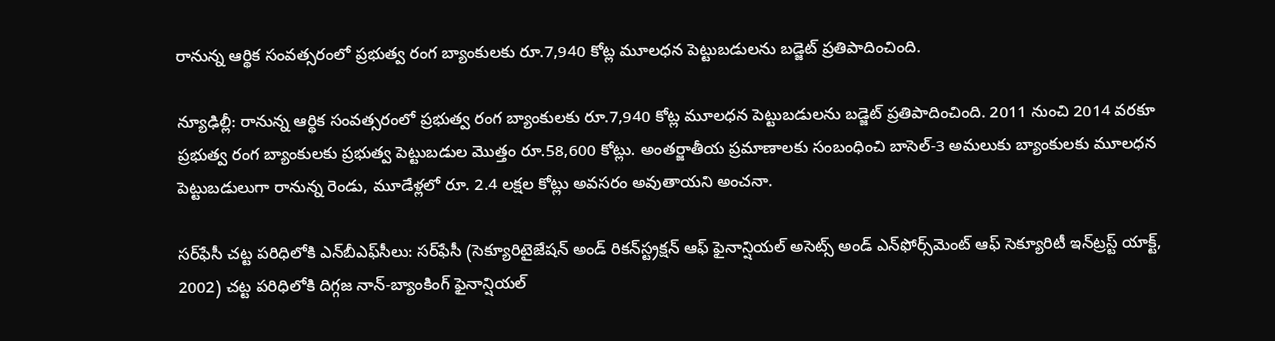రానున్న ఆర్థిక సంవత్సరంలో ప్రభుత్వ రంగ బ్యాంకులకు రూ.7,940 కోట్ల మూలధన పెట్టుబడులను బడ్జెట్ ప్రతిపాదించింది.

న్యూఢిల్లీ: రానున్న ఆర్థిక సంవత్సరంలో ప్రభుత్వ రంగ బ్యాంకులకు రూ.7,940 కోట్ల మూలధన పెట్టుబడులను బడ్జెట్ ప్రతిపాదించింది. 2011 నుంచి 2014 వరకూ ప్రభుత్వ రంగ బ్యాంకులకు ప్రభుత్వ పెట్టుబడుల మొత్తం రూ.58,600 కోట్లు. అంతర్జాతీయ ప్రమాణాలకు సంబంధించి బాసెల్-3 అమలుకు బ్యాంకులకు మూలధన పెట్టుబడులుగా రానున్న రెండు, మూడేళ్లలో రూ. 2.4 లక్షల కోట్లు అవసరం అవుతాయని అంచనా.

సర్‌ఫేసీ చట్ట పరిధిలోకి ఎన్‌బీఎఫ్‌సీలు: సర్‌ఫేసీ (సెక్యూరిటైజేషన్ అండ్ రికన్‌స్ట్రక్షన్ ఆఫ్ ఫైనాన్షియల్ అసెట్స్ అండ్ ఎన్‌ఫోర్స్‌మెంట్ ఆఫ్ సెక్యూరిటీ ఇన్‌ట్రస్ట్ యాక్ట్, 2002) చట్ట పరిధిలోకి దిగ్గజ నాన్-బ్యాంకింగ్ ఫైనాన్షియల్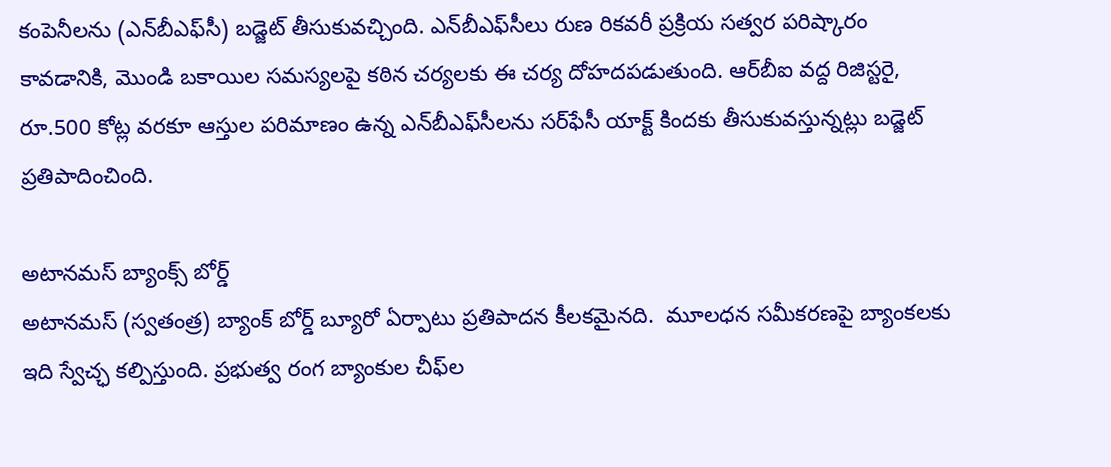కంపెనీలను (ఎన్‌బీఎఫ్‌సీ) బడ్జెట్ తీసుకువచ్చింది. ఎన్‌బీఎఫ్‌సీలు రుణ రికవరీ ప్రక్రియ సత్వర పరిష్కారం కావడానికి, మొండి బకాయిల సమస్యలపై కఠిన చర్యలకు ఈ చర్య దోహదపడుతుంది. ఆర్‌బీఐ వద్ద రిజిస్టరై, రూ.500 కోట్ల వరకూ ఆస్తుల పరిమాణం ఉన్న ఎన్‌బీఎఫ్‌సీలను సర్‌ఫేసీ యాక్ట్ కిందకు తీసుకువస్తున్నట్లు బడ్జెట్ ప్రతిపాదించింది.

అటానమస్ బ్యాంక్స్ బోర్డ్
అటానమస్ (స్వతంత్ర) బ్యాంక్ బోర్డ్ బ్యూరో ఏర్పాటు ప్రతిపాదన కీలకమైనది.  మూలధన సమీకరణపై బ్యాంకలకు ఇది స్వేచ్ఛ కల్పిస్తుంది. ప్రభుత్వ రంగ బ్యాంకుల చీఫ్‌ల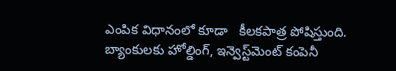ఎంపిక విధానంలో కూడా   కీలకపాత్ర పోషిస్తుంది. బ్యాంకులకు హోల్డింగ్, ఇన్వెస్ట్‌మెంట్ కంపెనీ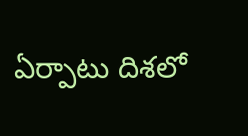ఏర్పాటు దిశలో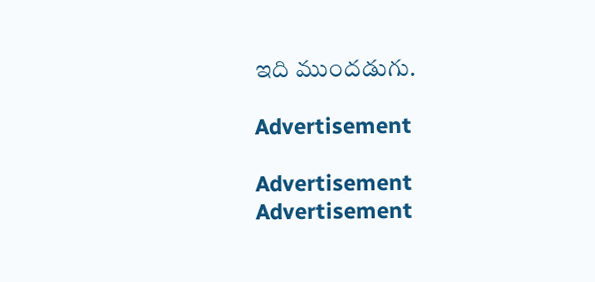ఇది ముందడుగు.

Advertisement

Advertisement
Advertisement